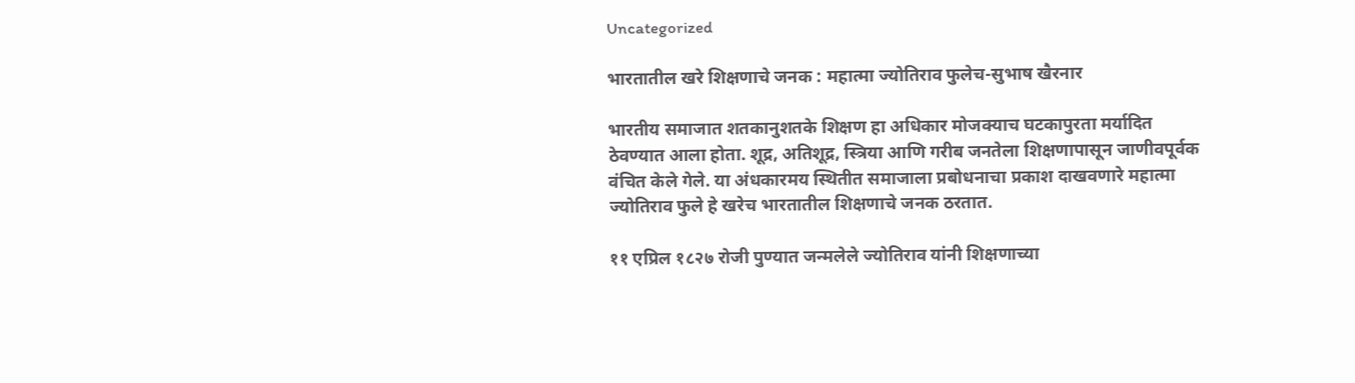Uncategorized

भारतातील खरे शिक्षणाचे जनक : महात्मा ज्योतिराव फुलेच-सुभाष खैरनार

भारतीय समाजात शतकानुशतके शिक्षण हा अधिकार मोजक्याच घटकापुरता मर्यादित ठेवण्यात आला होता. शूद्र, अतिशूद्र, स्त्रिया आणि गरीब जनतेला शिक्षणापासून जाणीवपूर्वक वंचित केले गेले. या अंधकारमय स्थितीत समाजाला प्रबोधनाचा प्रकाश दाखवणारे महात्मा ज्योतिराव फुले हे खरेच भारतातील शिक्षणाचे जनक ठरतात.

११ एप्रिल १८२७ रोजी पुण्यात जन्मलेले ज्योतिराव यांनी शिक्षणाच्या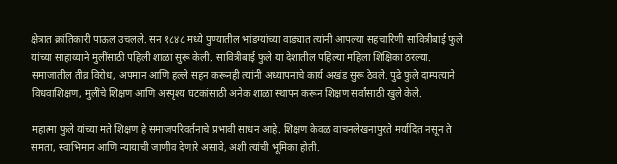क्षेत्रात क्रांतिकारी पाऊल उचलले. सन १८४८ मध्ये पुण्यातील भांडग्यांच्या वाड्यात त्यांनी आपल्या सहचारिणी सावित्रीबाई फुले यांच्या साहाय्याने मुलींसाठी पहिली शाळा सुरू केली. सावित्रीबाई फुले या देशातील पहिल्या महिला शिक्षिका ठरल्या. समाजातील तीव्र विरोध, अपमान आणि हल्ले सहन करूनही त्यांनी अध्यापनाचे कार्य अखंड सुरू ठेवले. पुढे फुले दाम्पत्याने विधवाशिक्षण, मुलींचे शिक्षण आणि अस्पृश्य घटकांसाठी अनेक शाळा स्थापन करून शिक्षण सर्वांसाठी खुले केले.

महात्मा फुले यांच्या मते शिक्षण हे समाजपरिवर्तनाचे प्रभावी साधन आहे. शिक्षण केवळ वाचनलेखनापुरते मर्यादित नसून ते समता, स्वाभिमान आणि न्यायाची जाणीव देणारे असावे, अशी त्यांची भूमिका होती.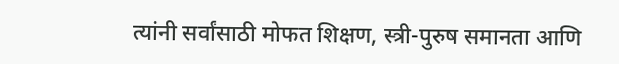त्यांनी सर्वांसाठी मोफत शिक्षण, स्त्री-पुरुष समानता आणि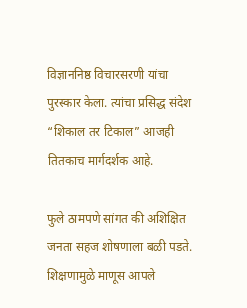विज्ञाननिष्ठ विचारसरणी यांचा पुरस्कार केला. त्यांचा प्रसिद्ध संदेश “शिकाल तर टिकाल” आजही तितकाच मार्गदर्शक आहे.

फुले ठामपणे सांगत की अशिक्षित जनता सहज शोषणाला बळी पडते. शिक्षणामुळे माणूस आपले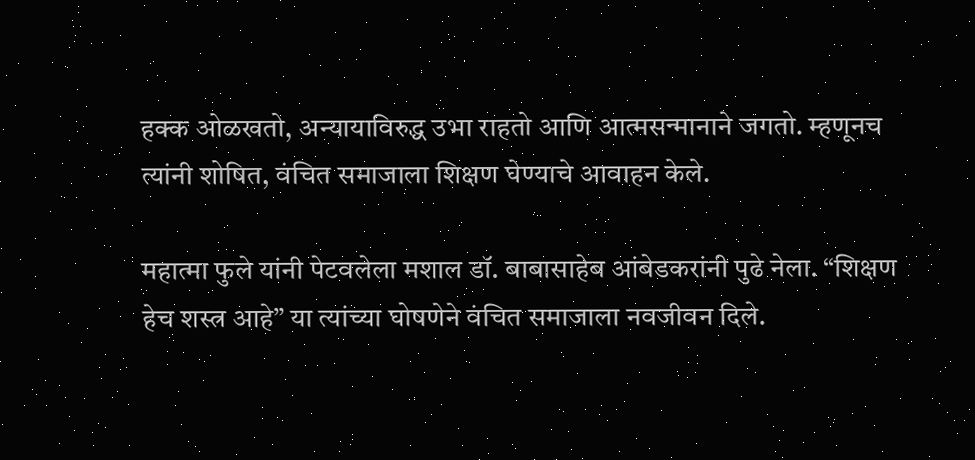हक्क ओळखतो, अन्यायाविरुद्ध उभा राहतो आणि आत्मसन्मानाने जगतो. म्हणूनच त्यांनी शोषित, वंचित समाजाला शिक्षण घेण्याचे आवाहन केले.

महात्मा फुले यांनी पेटवलेला मशाल डॉ. बाबासाहेब आंबेडकरांनी पुढे नेला. “शिक्षण हेच शस्त्र आहे” या त्यांच्या घोषणेने वंचित समाजाला नवजीवन दिले.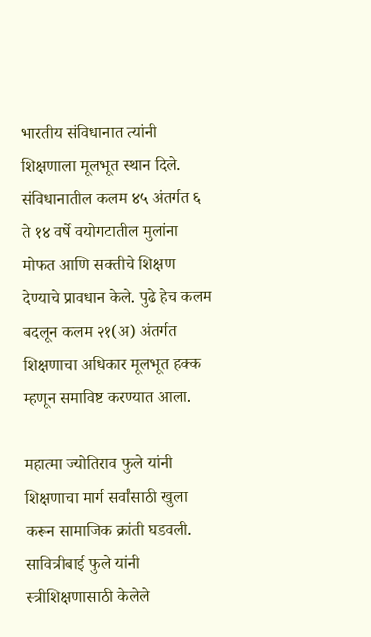भारतीय संविधानात त्यांनी शिक्षणाला मूलभूत स्थान दिले. संविधानातील कलम ४५ अंतर्गत ६ ते १४ वर्षे वयोगटातील मुलांना मोफत आणि सक्तीचे शिक्षण देण्याचे प्रावधान केले. पुढे हेच कलम बदलून कलम २१(अ) अंतर्गत शिक्षणाचा अधिकार मूलभूत हक्क म्हणून समाविष्ट करण्यात आला.

महात्मा ज्योतिराव फुले यांनी शिक्षणाचा मार्ग सर्वांसाठी खुला करून सामाजिक क्रांती घडवली. सावित्रीबाई फुले यांनी स्त्रीशिक्षणासाठी केलेले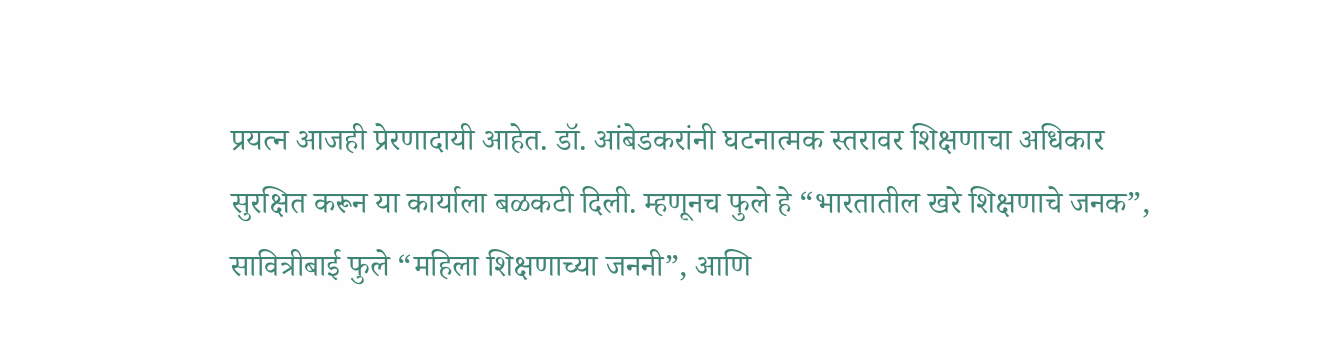प्रयत्न आजही प्रेरणादायी आहेत. डॉ. आंबेडकरांनी घटनात्मक स्तरावर शिक्षणाचा अधिकार सुरक्षित करून या कार्याला बळकटी दिली. म्हणूनच फुले हे “भारतातील खरे शिक्षणाचे जनक”, सावित्रीबाई फुले “महिला शिक्षणाच्या जननी”, आणि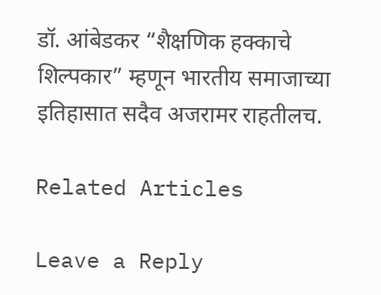डॉ. आंबेडकर “शैक्षणिक हक्काचे शिल्पकार” म्हणून भारतीय समाजाच्या इतिहासात सदैव अजरामर राहतीलच.

Related Articles

Leave a Reply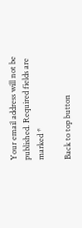Your email address will not be published. Required fields are marked *

Back to top button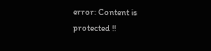error: Content is protected !!